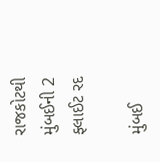રાજકોટથી મુંબઈની 2 ફ્લાઈટ રદ

મુંબઈ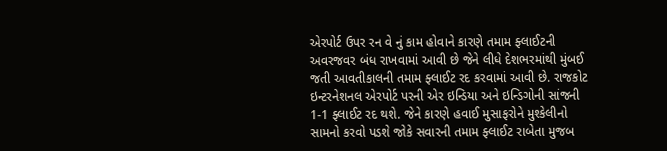એરપોર્ટ ઉપર રન વે નું કામ હોવાને કારણે તમામ ફ્લાઈટની અવરજવર બંધ રાખવામાં આવી છે જેને લીધે દેશભરમાંથી મુંબઈ જતી આવતીકાલની તમામ ફ્લાઈટ રદ કરવામાં આવી છે. રાજકોટ ઇન્ટરનેશનલ એરપોર્ટ પરની એર ઇન્ડિયા અને ઇન્ડિગોની સાંજની 1-1 ફ્લાઈટ રદ થશે. જેને કારણે હવાઈ મુસાફરોને મુશ્કેલીનો સામનો કરવો પડશે જોકે સવારની તમામ ફ્લાઈટ રાબેતા મુજબ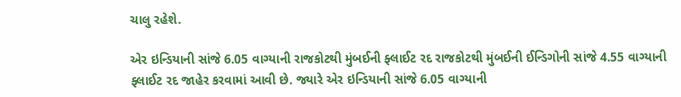ચાલુ રહેશે.

એર ઇન્ડિયાની સાંજે 6.05 વાગ્યાની રાજકોટથી મુંબઈની ફ્લાઈટ રદ રાજકોટથી મુંબઈની ઈન્ડિગોની સાંજે 4.55 વાગ્યાની ફ્લાઈટ રદ જાહેર કરવામાં આવી છે. જ્યારે એર ઇન્ડિયાની સાંજે 6.05 વાગ્યાની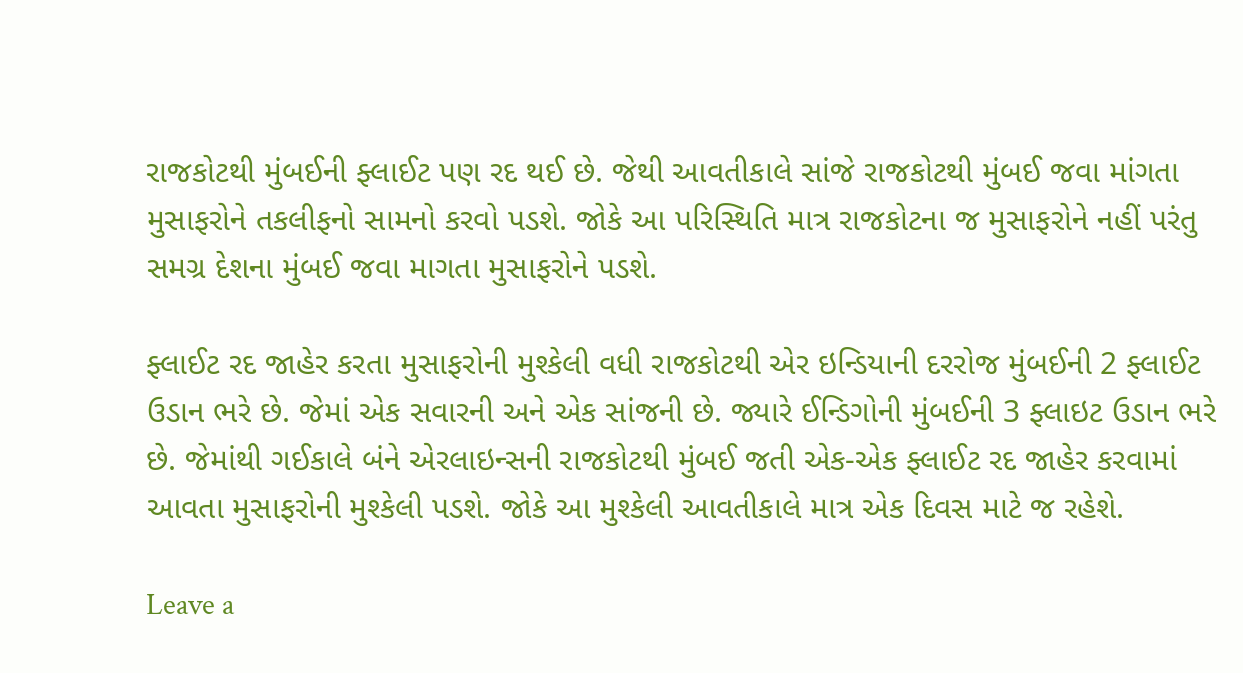રાજકોટથી મુંબઈની ફ્લાઈટ પણ રદ થઈ છે. જેથી આવતીકાલે સાંજે રાજકોટથી મુંબઈ જવા માંગતા મુસાફરોને તકલીફનો સામનો કરવો પડશે. જોકે આ પરિસ્થિતિ માત્ર રાજકોટના જ મુસાફરોને નહીં પરંતુ સમગ્ર દેશના મુંબઈ જવા માગતા મુસાફરોને પડશે.

ફ્લાઈટ રદ જાહેર કરતા મુસાફરોની મુશ્કેલી વધી રાજકોટથી એર ઇન્ડિયાની દરરોજ મુંબઈની 2 ફ્લાઈટ ઉડાન ભરે છે. જેમાં એક સવારની અને એક સાંજની છે. જ્યારે ઈન્ડિગોની મુંબઈની 3 ફ્લાઇટ ઉડાન ભરે છે. જેમાંથી ગઈકાલે બંને એરલાઇન્સની રાજકોટથી મુંબઈ જતી એક-એક ફ્લાઈટ રદ જાહેર કરવામાં આવતા મુસાફરોની મુશ્કેલી પડશે. જોકે આ મુશ્કેલી આવતીકાલે માત્ર એક દિવસ માટે જ રહેશે.

Leave a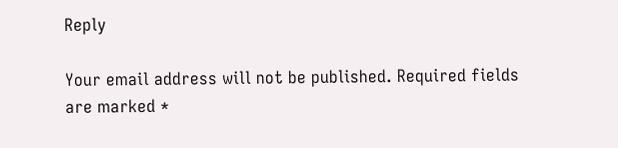Reply

Your email address will not be published. Required fields are marked *